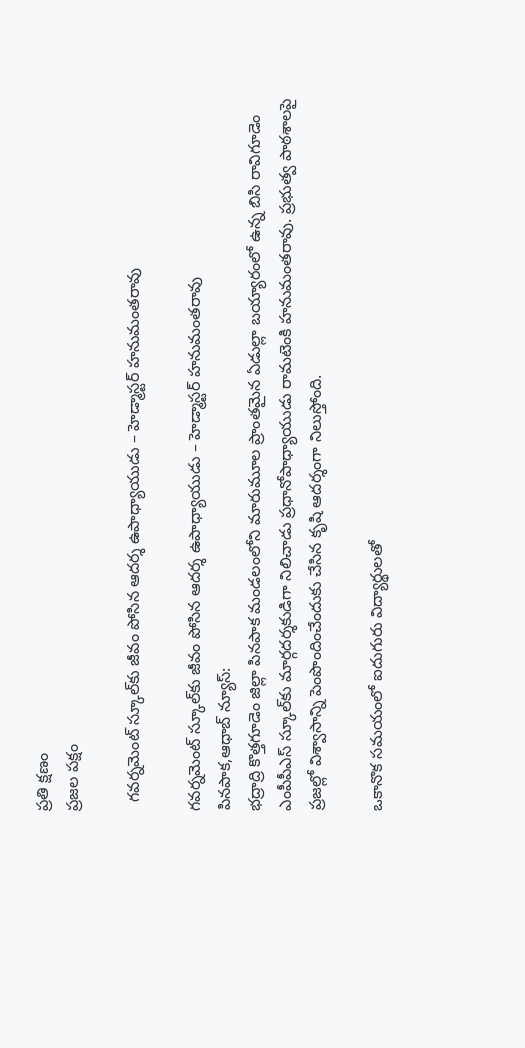ప్రతి క్షణం
ప్రజల పక్షం

  గవర్నమెంట్ స్కూల్‌కు జీవం పోసిన ఆదర్శ ఉపాధ్యాయుడు – హెడ్మాస్టర్ హనుమంతరావు

గవర్నమెంట్ స్కూల్‌కు జీవం పోసిన ఆదర్శ ఉపాధ్యాయుడు – హెడ్మాస్టర్ హనుమంతరావు
పినపాక,ఆధాబ్ న్యూస్:
భద్రాద్రి కొత్తగూడెం జిల్లా పినపాక మండలంలోని మారుమూల ప్రాంతమైన ఏడుల్లా బయ్యారంలో ఉన్న బిసి రావిగూడెం ఎంపీపీఎస్ స్కూల్‌కు మార్గదర్శకుడిగా నిలిచాడు ప్రధానోపాధ్యాయుడు రామటెంకి హనుమంతరావు. ప్రభుత్వ పాఠశాలపై ప్రజల్లో విశ్వాసాన్ని పెంపొందించేందుకు చేసిన కృషి ఆదర్శంగా నిలుస్తోంది.

ఒకానొక సమయంలో ఐదుగురు విద్యార్థులతో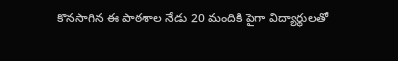కొనసాగిన ఈ పాఠశాల నేడు 20 మందికి పైగా విద్యార్థులతో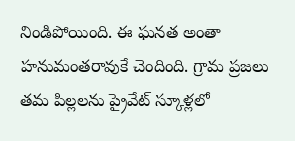నిండిపోయింది. ఈ ఘనత అంతా హనుమంతరావుకే చెందింది. గ్రామ ప్రజలు తమ పిల్లలను ప్రైవేట్ స్కూళ్లలో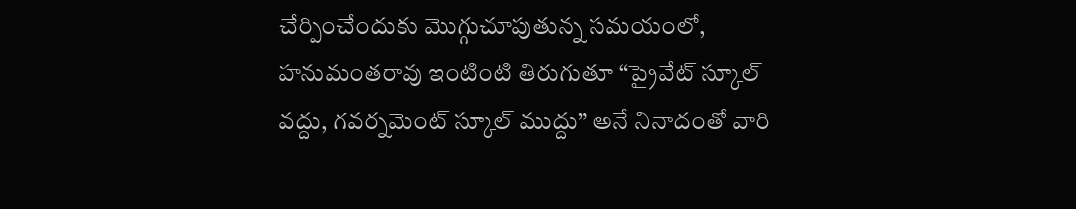చేర్పించేందుకు మొగ్గుచూపుతున్న సమయంలో, హనుమంతరావు ఇంటింటి తిరుగుతూ “ప్రైవేట్ స్కూల్ వద్దు, గవర్నమెంట్ స్కూల్ ముద్దు” అనే నినాదంతో వారి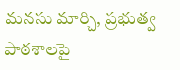మ‌న‌సు మార్చి, ప్రభుత్వ పాఠశాలపై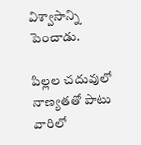విశ్వాసాన్ని పెంచాడు.

పిల్లల చదువులో నాణ్యతతో పాటు వారిలో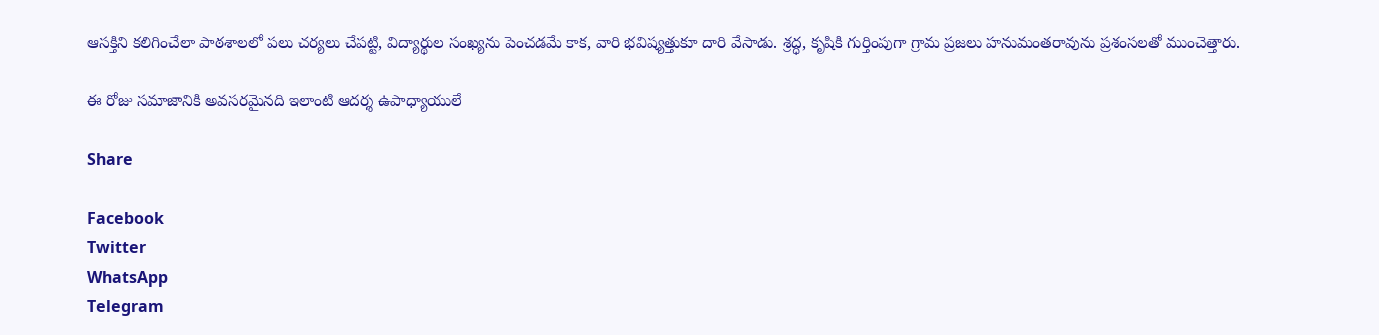ఆసక్తిని కలిగించేలా పాఠశాలలో పలు చర్యలు చేపట్టి, విద్యార్థుల సంఖ్యను పెంచడమే కాక, వారి భవిష్యత్తుకూ దారి వేసాడు. శ్రద్ధ, కృషికి గుర్తింపుగా గ్రామ ప్రజలు హనుమంతరావును ప్రశంసలతో ముంచెత్తారు.

ఈ రోజు సమాజానికి అవసరమైనది ఇలాంటి ఆదర్శ ఉపాధ్యాయులే

Share

Facebook
Twitter
WhatsApp
Telegram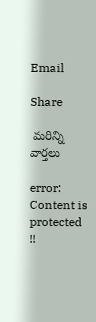Email

Share

 మరిన్ని వార్తలు

error: Content is protected !!